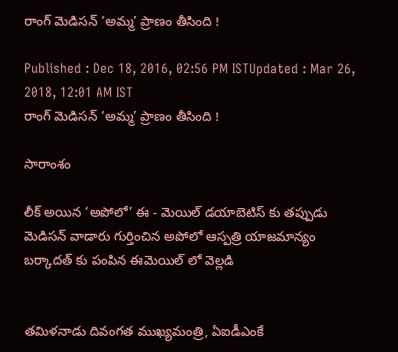రాంగ్ మెడిసన్ ‘అమ్మ’ ప్రాణం తీసింది !

Published : Dec 18, 2016, 02:56 PM ISTUpdated : Mar 26, 2018, 12:01 AM IST
రాంగ్ మెడిసన్ ‘అమ్మ’ ప్రాణం తీసింది !

సారాంశం

లీక్ అయిన ‘అపోలో’ ఈ - మెయిల్ డయాబెటిస్ కు తప్పుడు మెడిసన్ వాడారు గుర్తించిన అపోలో ఆస్పత్రి యాజమాన్యం బర్కాదత్ కు పంపిన ఈమెయిల్ లో వెల్లడి


తమిళనాడు దివంగత ముఖ్యమంత్రి, ఏఐడీఎంకే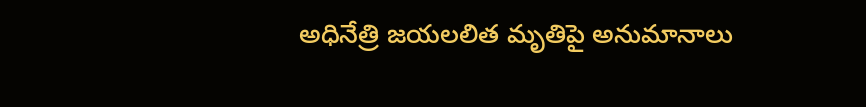అధినేత్రి జయలలిత మృతిపై అనుమానాలు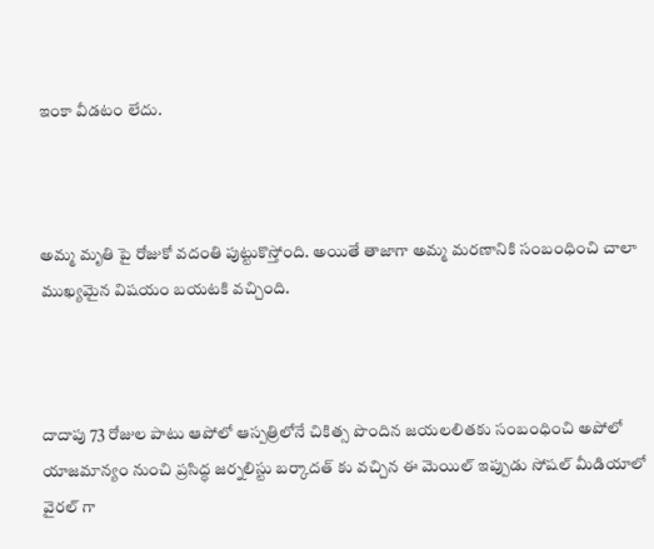ఇంకా వీడటం లేదు.



అమ్మ మృతి పై రోజుకో వదంతి పుట్టుకొస్తోంది. అయితే తాజాగా అమ్మ మరణానికి సంబంధించి చాలా ముఖ్యమైన విషయం బయటకి వచ్చింది.



దాదాపు 73 రోజుల పాటు ఆపోలో ఆస్పత్రిలోనే చికిత్స పొందిన జయలలితకు సంబంధించి అపోలో యాజమాన్యం నుంచి ప్రసిద్ధ జర్నలిస్టు బర్కాదత్ కు వచ్చిన ఈ మెయిల్ ఇప్పుడు సోషల్ మీడియాలో వైరల్ గా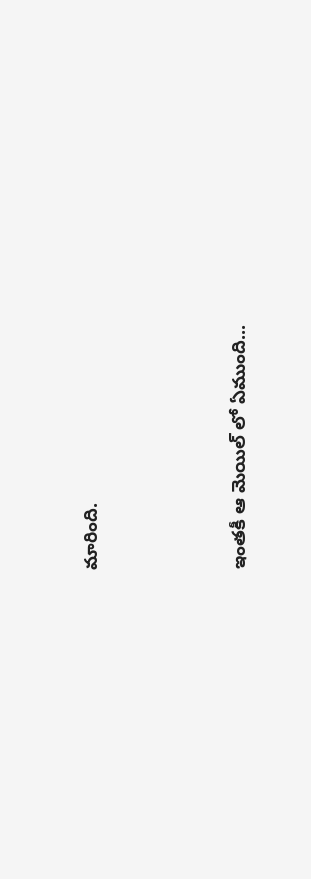మారింది.



ఇంతకీ ఆ మెయిల్ లో ఏముంది...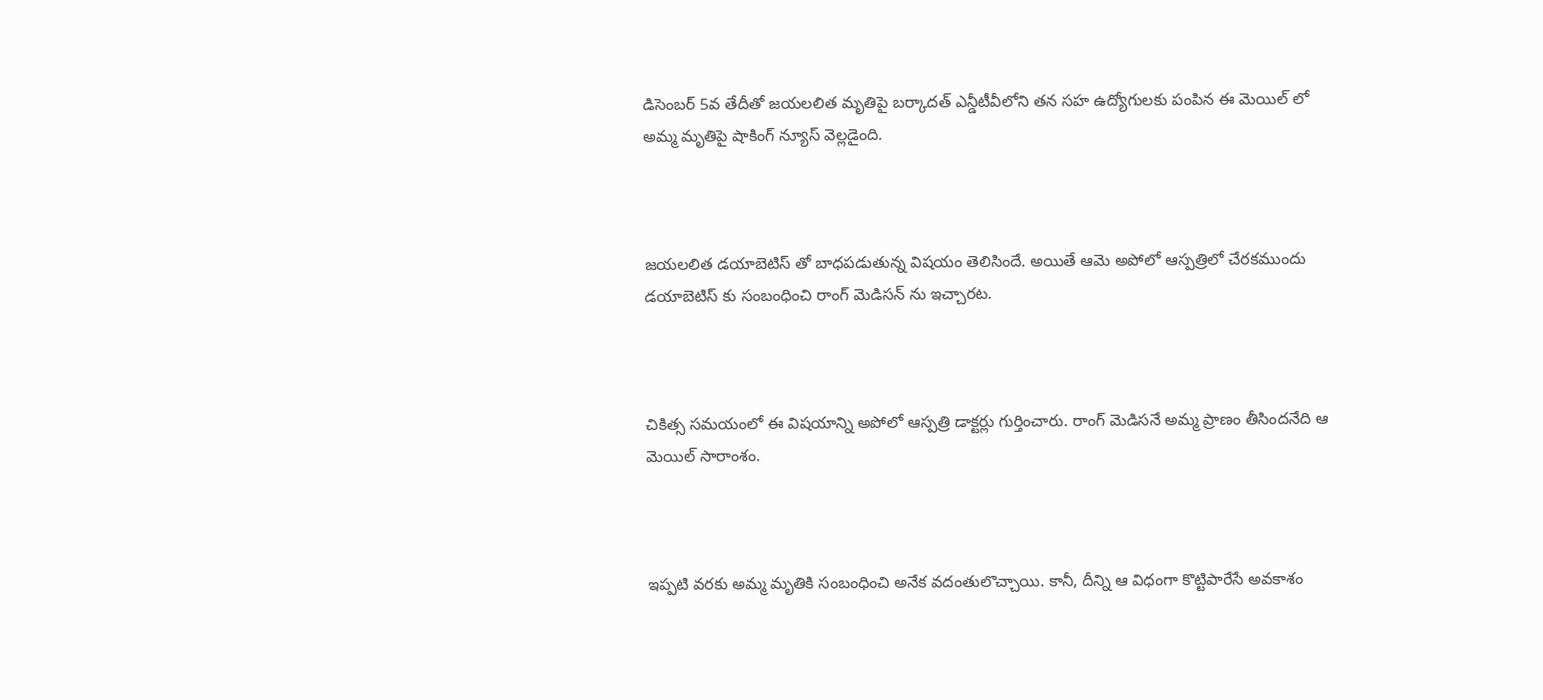డిసెంబర్ 5వ తేదీతో జయలలిత మృతిపై బర్కాదత్ ఎన్డీటీవీలోని తన సహ ఉద్యోగులకు పంపిన ఈ మెయిల్ లో అమ్మ మృతిపై షాకింగ్ న్యూస్ వెల్లడైంది.



జయలలిత డయాబెటిస్ తో బాధపడుతున్న విషయం తెలిసిందే. అయితే ఆమె అపోలో ఆస్పత్రిలో చేరకముందు డయాబెటిస్ కు సంబంధించి రాంగ్ మెడిసన్ ను ఇచ్చారట.



చికిత్స సమయంలో ఈ విషయాన్ని అపోలో ఆస్పత్రి డాక్టర్లు గుర్తించారు. రాంగ్ మెడిసనే అమ్మ ప్రాణం తీసిందనేది ఆ మెయిల్ సారాంశం.



ఇప్పటి వరకు అమ్మ మృతికి సంబంధించి అనేక వదంతులొచ్చాయి. కానీ, దీన్ని ఆ విధంగా కొట్టిపారేసే అవకాశం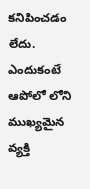కనిపించడం లేదు. ఎందుకంటే ఆపోలో లోని ముఖ్యమైన వ్యక్తి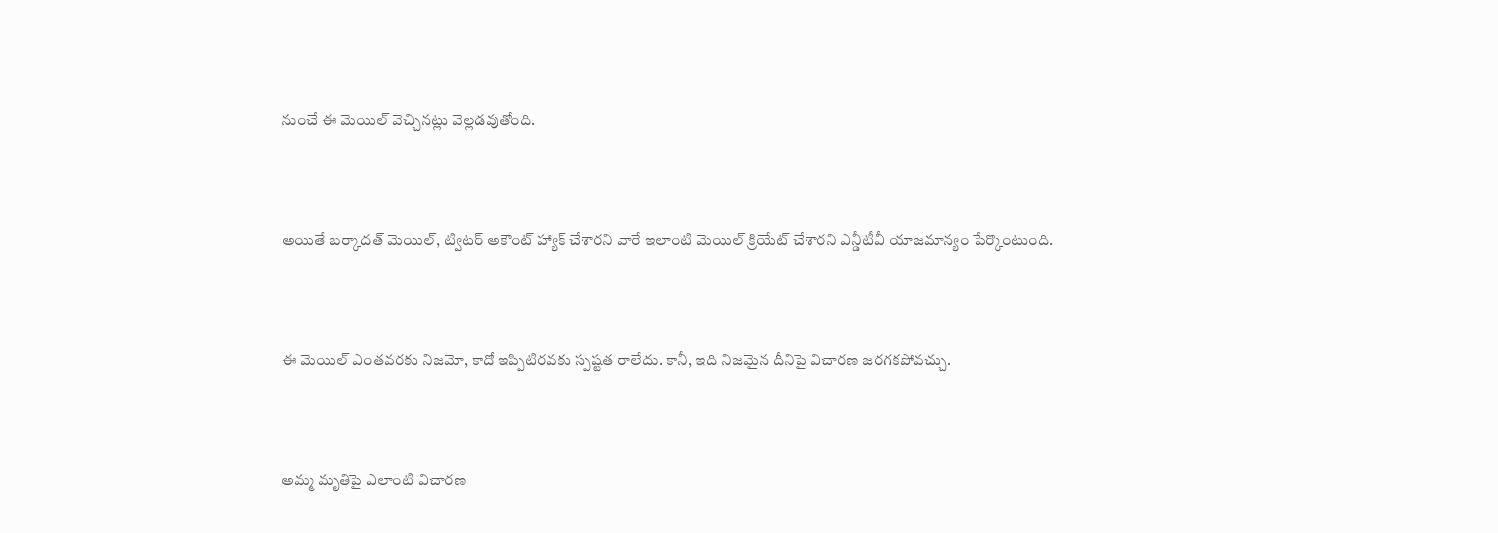నుంచే ఈ మెయిల్ వెచ్చినట్లు వెల్లడవుతోంది.



అయితే బర్కాదత్ మెయిల్, ట్విటర్ అకౌంట్ హ్యాక్ చేశారని వారే ఇలాంటి మెయిల్ క్రియేట్ చేశారని ఎన్డీటీవీ యాజమాన్యం పేర్కొంటుంది.



ఈ మెయిల్ ఎంతవరకు నిజమో, కాదో ఇప్పిటిరవకు స్పష్టత రాలేదు. కానీ, ఇది నిజమైన దీనిపై విచారణ జరగకపోవచ్చు.



అమ్మ మృతిపై ఎలాంటి విచారణ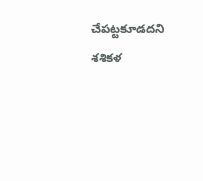చేపట్టకూడదని శశికళ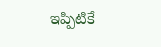ఇప్పిటికే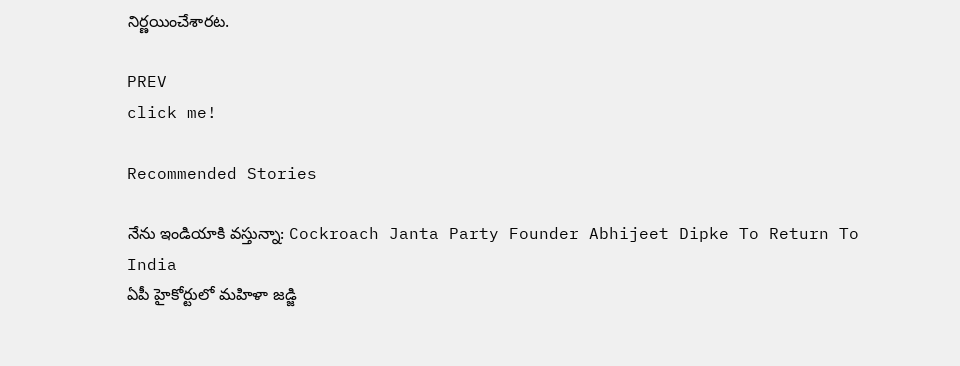నిర్ణయించేశారట.

PREV
click me!

Recommended Stories

నేను ఇండియాకి వస్తున్నా: Cockroach Janta Party Founder Abhijeet Dipke To Return To India
ఏపీ హైకోర్టులో మహిళా జడ్జి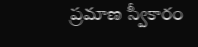ప్రమాణ స్వీకారం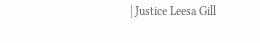| Justice Leesa Gill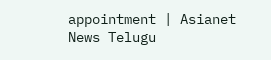appointment | Asianet News Telugu